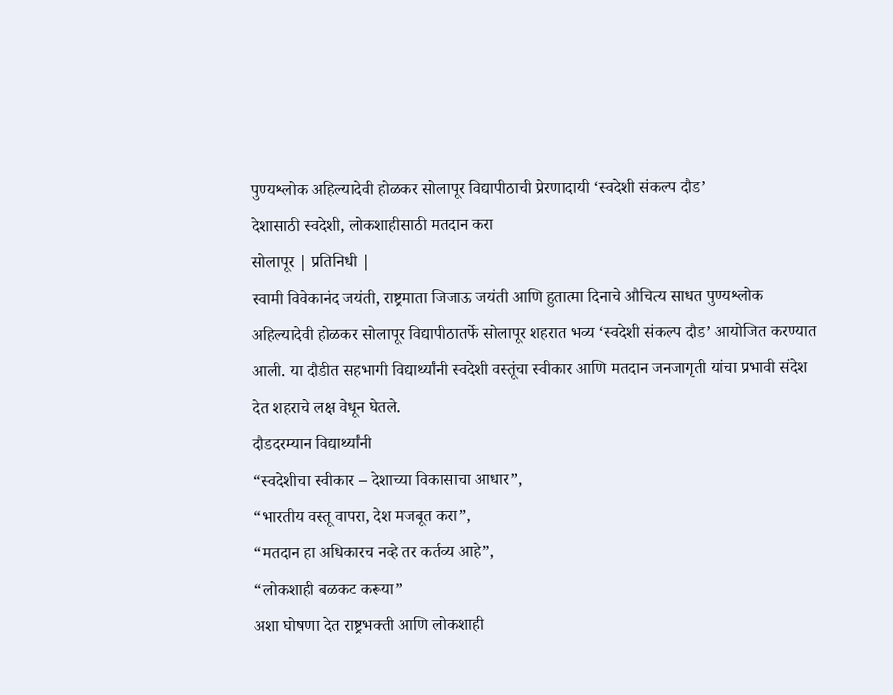पुण्यश्लोक अहिल्यादेवी होळकर सोलापूर विद्यापीठाची प्रेरणादायी ‘स्वदेशी संकल्प दौड’
देशासाठी स्वदेशी, लोकशाहीसाठी मतदान करा
सोलापूर | प्रतिनिधी |
स्वामी विवेकानंद जयंती, राष्ट्रमाता जिजाऊ जयंती आणि हुतात्मा दिनाचे औचित्य साधत पुण्यश्लोक अहिल्यादेवी होळकर सोलापूर विद्यापीठातर्फे सोलापूर शहरात भव्य ‘स्वदेशी संकल्प दौड’ आयोजित करण्यात आली. या दौडीत सहभागी विद्यार्थ्यांनी स्वदेशी वस्तूंचा स्वीकार आणि मतदान जनजागृती यांचा प्रभावी संदेश देत शहराचे लक्ष वेधून घेतले.
दौडदरम्यान विद्यार्थ्यांनी
“स्वदेशीचा स्वीकार – देशाच्या विकासाचा आधार”,
“भारतीय वस्तू वापरा, देश मजबूत करा”,
“मतदान हा अधिकारच नव्हे तर कर्तव्य आहे”,
“लोकशाही बळकट करूया”
अशा घोषणा देत राष्ट्रभक्ती आणि लोकशाही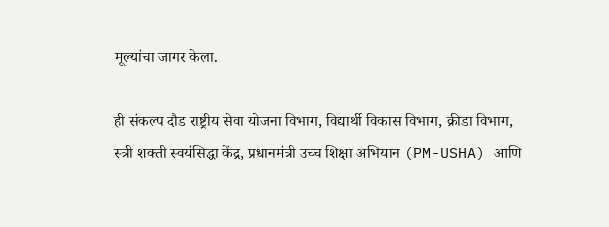मूल्यांचा जागर केला.

ही संकल्प दौड राष्ट्रीय सेवा योजना विभाग, विद्यार्थी विकास विभाग, क्रीडा विभाग, स्त्री शक्ती स्वयंसिद्धा केंद्र, प्रधानमंत्री उच्च शिक्षा अभियान (PM-USHA) आणि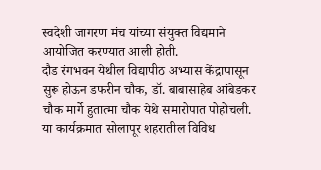स्वदेशी जागरण मंच यांच्या संयुक्त विद्यमाने आयोजित करण्यात आली होती.
दौड रंगभवन येथील विद्यापीठ अभ्यास केंद्रापासून सुरू होऊन डफरीन चौक, डॉ. बाबासाहेब आंबेडकर चौक मार्गे हुतात्मा चौक येथे समारोपात पोहोचली.
या कार्यक्रमात सोलापूर शहरातील विविध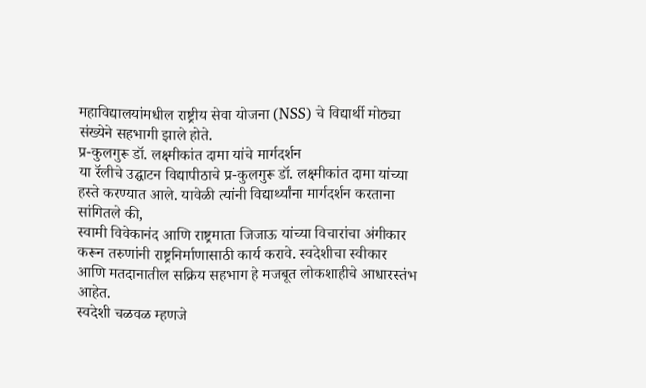महाविद्यालयांमधील राष्ट्रीय सेवा योजना (NSS) चे विद्यार्थी मोठ्या संख्येने सहभागी झाले होते.
प्र-कुलगुरू डॉ. लक्ष्मीकांत दामा यांचे मार्गदर्शन
या रॅलीचे उद्घाटन विद्यापीठाचे प्र-कुलगुरू डॉ. लक्ष्मीकांत दामा यांच्या हस्ते करण्यात आले. यावेळी त्यांनी विद्यार्थ्यांना मार्गदर्शन करताना सांगितले की,
स्वामी विवेकानंद आणि राष्ट्रमाता जिजाऊ यांच्या विचारांचा अंगीकार करून तरुणांनी राष्ट्रनिर्माणासाठी कार्य करावे. स्वदेशीचा स्वीकार आणि मतदानातील सक्रिय सहभाग हे मजबूत लोकशाहीचे आधारस्तंभ आहेत.
स्वदेशी चळवळ म्हणजे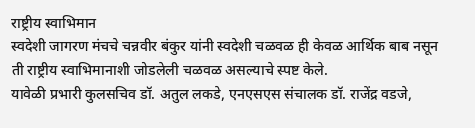राष्ट्रीय स्वाभिमान
स्वदेशी जागरण मंचचे चन्नवीर बंकुर यांनी स्वदेशी चळवळ ही केवळ आर्थिक बाब नसून ती राष्ट्रीय स्वाभिमानाशी जोडलेली चळवळ असल्याचे स्पष्ट केले.
यावेळी प्रभारी कुलसचिव डॉ. अतुल लकडे, एनएसएस संचालक डॉ. राजेंद्र वडजे,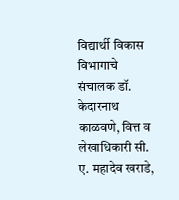विद्यार्थी विकास विभागाचे संचालक डॉ. केदारनाथ काळवणे, वित्त व लेखाधिकारी सी. ए. महादेव खराडे,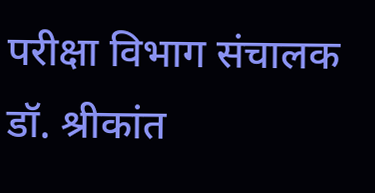परीक्षा विभाग संचालक डॉ. श्रीकांत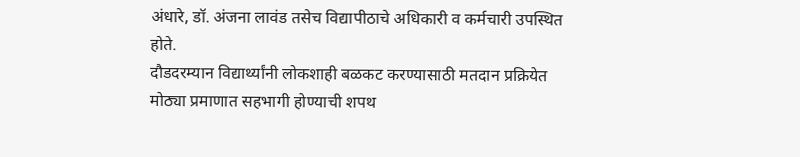अंधारे, डॉ. अंजना लावंड तसेच विद्यापीठाचे अधिकारी व कर्मचारी उपस्थित होते.
दौडदरम्यान विद्यार्थ्यांनी लोकशाही बळकट करण्यासाठी मतदान प्रक्रियेत मोठ्या प्रमाणात सहभागी होण्याची शपथ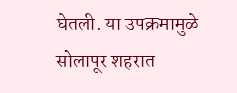घेतली. या उपक्रमामुळे सोलापूर शहरात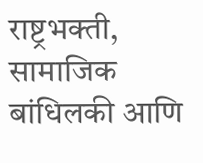राष्ट्रभक्ती, सामाजिक बांधिलकी आणि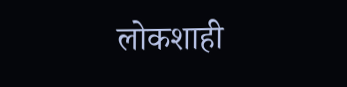लोकशाही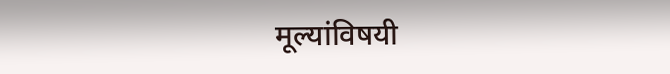मूल्यांविषयी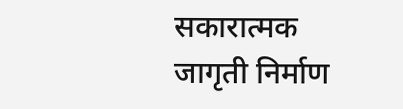सकारात्मक जागृती निर्माण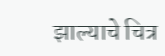झाल्याचे चित्र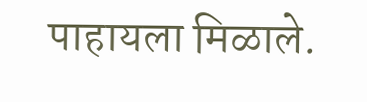पाहायला मिळाले.